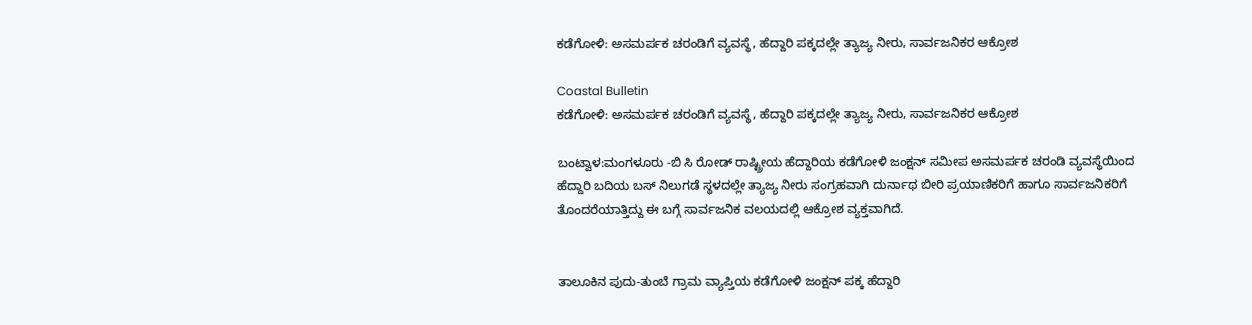ಕಡೆಗೋಳಿ: ಅಸಮರ್ಪಕ ಚರಂಡಿಗೆ ವ್ಯವಸ್ಥೆ, ಹೆದ್ದಾರಿ ಪಕ್ಕದಲ್ಲೇ ತ್ಯಾಜ್ಯ ನೀರು, ಸಾರ್ವಜನಿಕರ ಆಕ್ರೋಶ

Coastal Bulletin
ಕಡೆಗೋಳಿ: ಅಸಮರ್ಪಕ ಚರಂಡಿಗೆ ವ್ಯವಸ್ಥೆ, ಹೆದ್ದಾರಿ ಪಕ್ಕದಲ್ಲೇ ತ್ಯಾಜ್ಯ ನೀರು, ಸಾರ್ವಜನಿಕರ ಆಕ್ರೋಶ

ಬಂಟ್ವಾಳ:ಮಂಗಳೂರು -ಬಿ ಸಿ ರೋಡ್ ರಾಷ್ಟ್ರೀಯ ಹೆದ್ದಾರಿಯ ಕಡೆಗೋಳಿ ಜಂಕ್ಷನ್ ಸಮೀಪ ಅಸಮರ್ಪಕ ಚರಂಡಿ ವ್ಯವಸ್ಥೆಯಿಂದ ಹೆದ್ದಾರಿ ಬದಿಯ ಬಸ್ ನಿಲುಗಡೆ ಸ್ಥಳದಲ್ಲೇ ತ್ಯಾಜ್ಯ ನೀರು ಸಂಗ್ರಹವಾಗಿ ದುರ್ನಾಥ ಬೀರಿ ಪ್ರಯಾಣಿಕರಿಗೆ ಹಾಗೂ ಸಾರ್ವಜನಿಕರಿಗೆ ತೊಂದರೆಯಾತ್ತಿದ್ದು ಈ ಬಗ್ಗೆ ಸಾರ್ವಜನಿಕ ವಲಯದಲ್ಲಿ ಆಕ್ರೋಶ ವ್ಯಕ್ತವಾಗಿದೆ.


ತಾಲೂಕಿನ ಪುದು-ತುಂಬೆ ಗ್ರಾಮ ವ್ಯಾಪ್ತಿಯ ಕಡೆಗೋಳಿ ಜಂಕ್ಷನ್ ಪಕ್ಕ ಹೆದ್ದಾರಿ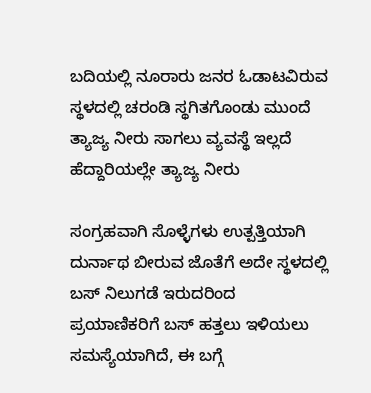ಬದಿಯಲ್ಲಿ ನೂರಾರು ಜನರ ಓಡಾಟವಿರುವ ಸ್ಥಳದಲ್ಲಿ ಚರಂಡಿ ಸ್ಥಗಿತಗೊಂಡು ಮುಂದೆ ತ್ಯಾಜ್ಯ ನೀರು ಸಾಗಲು ವ್ಯವಸ್ಥೆ ಇಲ್ಲದೆ ಹೆದ್ದಾರಿಯಲ್ಲೇ ತ್ಯಾಜ್ಯ ನೀರು

ಸಂಗ್ರಹವಾಗಿ ಸೊಳ್ಳೆಗಳು ಉತ್ಪತ್ತಿಯಾಗಿ ದುರ್ನಾಥ ಬೀರುವ ಜೊತೆಗೆ ಅದೇ ಸ್ಥಳದಲ್ಲಿ ಬಸ್ ನಿಲುಗಡೆ ಇರುದರಿಂದ ಪ್ರಯಾಣಿಕರಿಗೆ ಬಸ್ ಹತ್ತಲು ಇಳಿಯಲು ಸಮಸ್ಯೆಯಾಗಿದೆ, ಈ ಬಗ್ಗೆ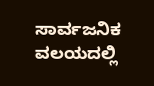ಸಾರ್ವಜನಿಕ ವಲಯದಲ್ಲಿ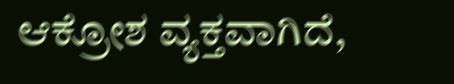ಆಕ್ರೋಶ ವ್ಯಕ್ತವಾಗಿದೆ,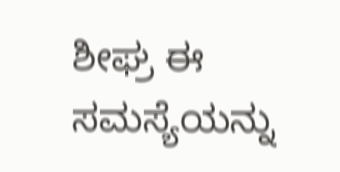ಶೀಘ್ರ ಈ ಸಮಸ್ಯೆಯನ್ನು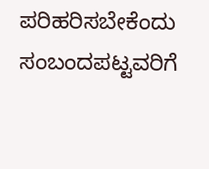ಪರಿಹರಿಸಬೇಕೆಂದು ಸಂಬಂದಪಟ್ಟವರಿಗೆ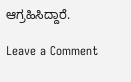ಆಗ್ರಹಿಸಿದ್ದಾರೆ.

Leave a Comment